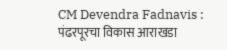CM Devendra Fadnavis : पंढरपूरचा विकास आराखडा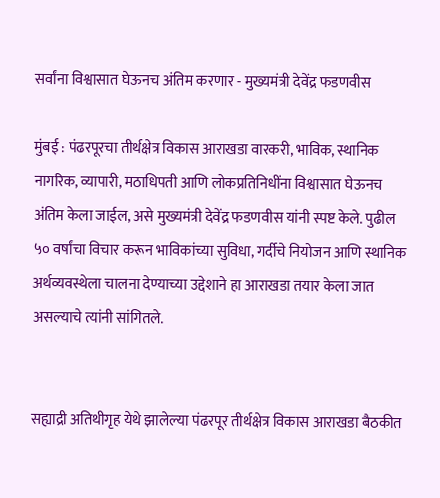सर्वांना विश्वासात घेऊनच अंतिम करणार - मुख्यमंत्री देवेंद्र फडणवीस

मुंबई : पंढरपूरचा तीर्थक्षेत्र विकास आराखडा वारकरी, भाविक, स्थानिक नागरिक, व्यापारी, मठाधिपती आणि लोकप्रतिनिधींना विश्वासात घेऊनच अंतिम केला जाईल, असे मुख्यमंत्री देवेंद्र फडणवीस यांनी स्पष्ट केले. पुढील ५० वर्षांचा विचार करून भाविकांच्या सुविधा, गर्दीचे नियोजन आणि स्थानिक अर्थव्यवस्थेला चालना देण्याच्या उद्देशाने हा आराखडा तयार केला जात असल्याचे त्यांनी सांगितले.


सह्याद्री अतिथीगृह येथे झालेल्या पंढरपूर तीर्थक्षेत्र विकास आराखडा बैठकीत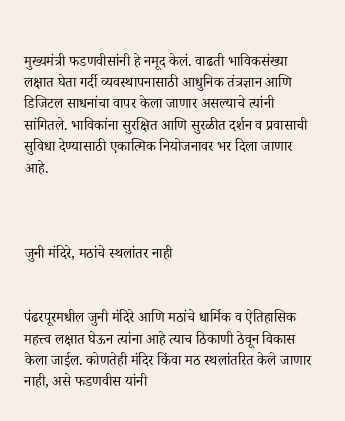मुख्यमंत्री फडणवीसांनी हे नमूद केलं. वाढती भाविकसंख्या लक्षात घेता गर्दी व्यवस्थापनासाठी आधुनिक तंत्रज्ञान आणि डिजिटल साधनांचा वापर केला जाणार असल्याचे त्यांनी सांगितले. भाविकांना सुरक्षित आणि सुरळीत दर्शन व प्रवासाची सुविधा देण्यासाठी एकात्मिक नियोजनावर भर दिला जाणार आहे.



जुनी मंदिरे, मठांचे स्थलांतर नाही


पंढरपूरमधील जुनी मंदिरे आणि मठांचे धार्मिक व ऐतिहासिक महत्त्व लक्षात घेऊन त्यांना आहे त्याच ठिकाणी ठेवून विकास केला जाईल. कोणतेही मंदिर किंवा मठ स्थलांतरित केले जाणार नाही, असे फडणवीस यांनी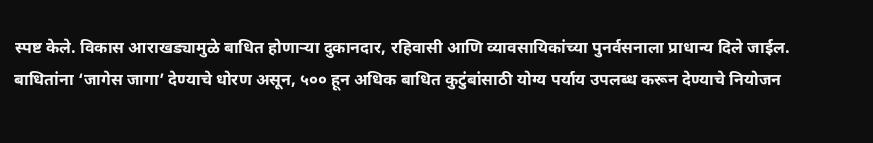स्पष्ट केले. विकास आराखड्यामुळे बाधित होणाऱ्या दुकानदार, रहिवासी आणि व्यावसायिकांच्या पुनर्वसनाला प्राधान्य दिले जाईल. बाधितांना ‘जागेस जागा’ देण्याचे धोरण असून, ५०० हून अधिक बाधित कुटुंबांसाठी योग्य पर्याय उपलब्ध करून देण्याचे नियोजन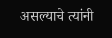असल्याचे त्यांनी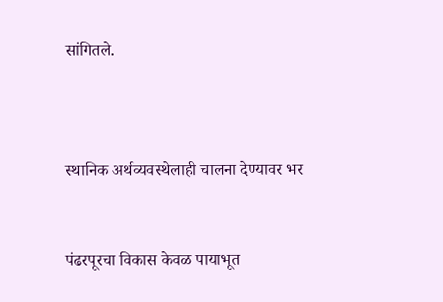सांगितले.



स्थानिक अर्थव्यवस्थेलाही चालना देण्यावर भर


पंढरपूरचा विकास केवळ पायाभूत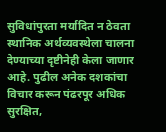सुविधांपुरता मर्यादित न ठेवता स्थानिक अर्थव्यवस्थेला चालना देण्याच्या दृष्टीनेही केला जाणार आहे. पुढील अनेक दशकांचा विचार करून पंढरपूर अधिक सुरक्षित,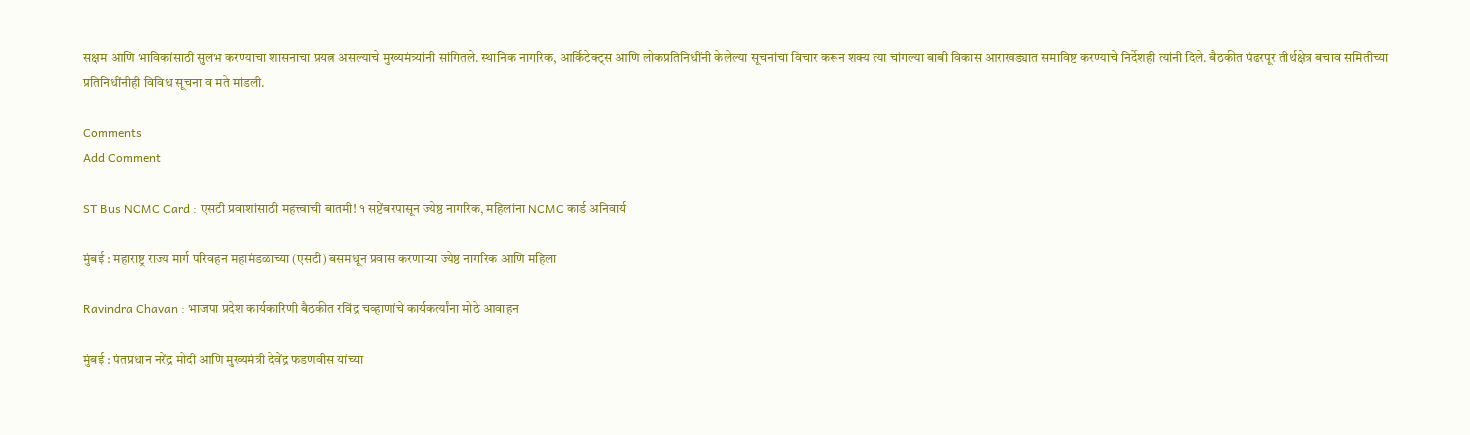सक्षम आणि भाविकांसाठी सुलभ करण्याचा शासनाचा प्रयत्न असल्याचे मुख्यमंत्र्यांनी सांगितले. स्थानिक नागरिक, आर्किटेक्ट्स आणि लोकप्रतिनिधींनी केलेल्या सूचनांचा विचार करून शक्य त्या चांगल्या बाबी विकास आराखड्यात समाविष्ट करण्याचे निर्देशही त्यांनी दिले. बैठकीत पंढरपूर तीर्थक्षेत्र बचाव समितीच्या प्रतिनिधींनीही विविध सूचना व मते मांडली.

Comments
Add Comment

ST Bus NCMC Card : एसटी प्रवाशांसाठी महत्त्वाची बातमी! १ सप्टेंबरपासून ज्येष्ठ नागरिक, महिलांना NCMC कार्ड अनिवार्य

मुंबई : महाराष्ट्र राज्य मार्ग परिवहन महामंडळाच्या (एसटी) बसमधून प्रवास करणाऱ्या ज्येष्ठ नागरिक आणि महिला

Ravindra Chavan : भाजपा प्रदेश कार्यकारिणी बैठकीत रविंद्र चव्हाणांचे कार्यकर्त्यांना मोठे आवाहन

मुंबई : पंतप्रधान नरेंद्र मोदी आणि मुख्यमंत्री देवेंद्र फडणवीस यांच्या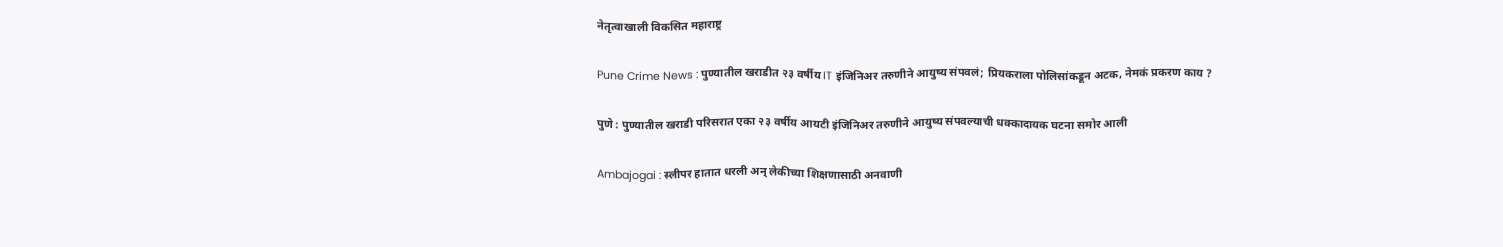नेतृत्वाखाली विकसित महाराष्ट्र

Pune Crime News : पुण्यातील खराडीत २३ वर्षीय IT इंजिनिअर तरुणीने आयुष्य संपवलं; प्रियकराला पोलिसांकडून अटक, नेमकं प्रकरण काय ?

पुणे : पुण्यातील खराडी परिसरात एका २३ वर्षीय आयटी इंजिनिअर तरुणीने आयुष्य संपवल्याची धक्कादायक घटना समोर आली

Ambajogai : स्लीपर हातात धरली अन् लेकीच्या शिक्षणासाठी अनवाणी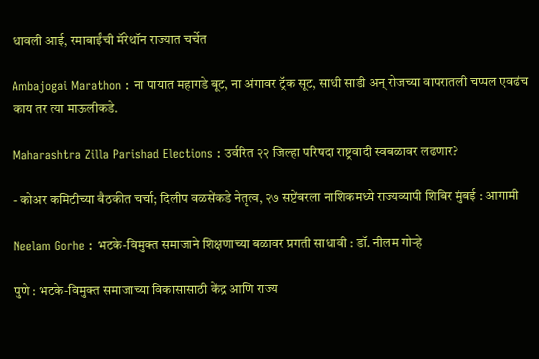धावली आई, रमाबाईंची मॅरेथॉन राज्यात चर्चेत

Ambajogai Marathon : ना पायात महागडे बूट, ना अंगावर ट्रॅक सूट, साधी साडी अन् रोजच्या वापरातली चप्पल एवढंच काय तर त्या माऊलीकडे.

Maharashtra Zilla Parishad Elections : उर्वरित २२ जिल्हा परिषदा राष्ट्रवादी स्वबळावर लढणार?

- कोअर कमिटीच्या बैठकीत चर्चा; दिलीप वळसेंकडे नेतृत्व, २७ सप्टेंबरला नाशिकमध्ये राज्यव्यापी शिबिर मुंबई : आगामी

Neelam Gorhe : भटके-विमुक्त समाजाने शिक्षणाच्या बळावर प्रगती साधावी : डॉ. नीलम गोऱ्हे

पुणे : भटके-विमुक्त समाजाच्या विकासासाठी केंद्र आणि राज्य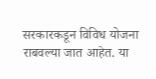सरकारकडून विविध योजना राबवल्या जात आहेत. या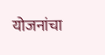योजनांचा